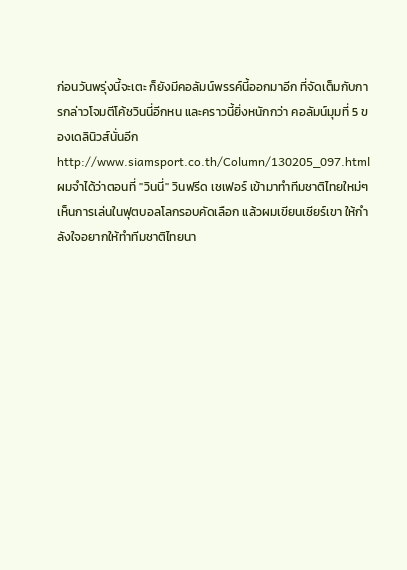ก่อนวันพรุ่งนี้จะเตะ ก็ยังมีคอลัมน์พรรค์นี้ออกมาอีก ที่จัดเต็มกับการกล่าวโจมตีโค้ชวินนี่อีกหน และคราวนี้ยิ่งหนักกว่า คอลัมน์มุมที่ 5 ของเดลินิวส์นั่นอีก
http://www.siamsport.co.th/Column/130205_097.html
ผมจำได้ว่าตอนที่ ''วินนี่'' วินฟรีด เชเฟอร์ เข้ามาทำทีมชาติไทยใหม่ๆ เห็นการเล่นในฟุตบอลโลกรอบคัดเลือก แล้วผมเขียนเชียร์เขา ให้กำลังใจอยากให้ทำทีมชาติไทยนา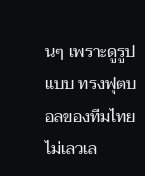นๆ เพราะดูรูปแบบ ทรงฟุตบอลของทีมไทยไม่เลวเล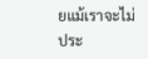ยแม้เราจะไม่ประ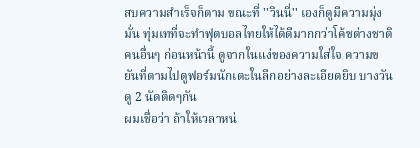สบความสำเร็จก็ตาม ขณะที่ ''วินนี่'' เองก็ดูมีความมุ่งมั่น ทุ่มเทที่จะทำฟุตบอลไทยให้ได้ดีมากกว่าโค้ชต่างชาติคนอื่นๆ ก่อนหน้านี้ ดูจากในแง่ของความใส่ใจ ความขยันที่ตามไปดูฟอร์มนักเตะในลีกอย่างละเอียดยิบ บางวันดู 2 นัดติดๆกัน
ผมเชื่อว่า ถ้าให้เวลาหน่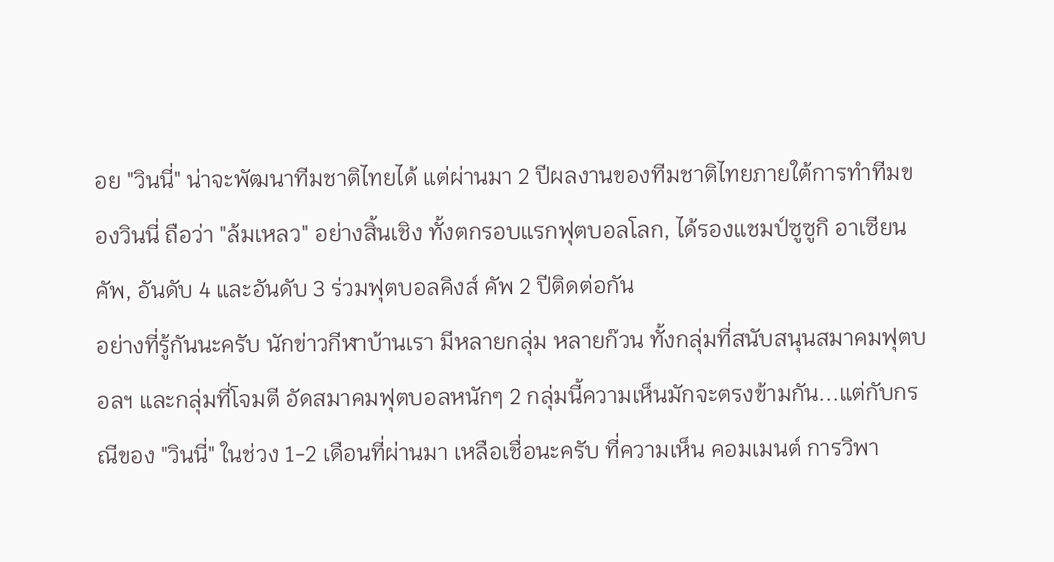อย "วินนี่" น่าจะพัฒนาทีมชาติไทยได้ แต่ผ่านมา 2 ปีผลงานของทีมชาติไทยภายใต้การทำทีมของวินนี่ ถือว่า "ล้มเหลว" อย่างสิ้นเชิง ทั้งตกรอบแรกฟุตบอลโลก, ได้รองแชมป์ซูซูกิ อาเซียน คัพ, อันดับ 4 และอันดับ 3 ร่วมฟุตบอลคิงส์ คัพ 2 ปีติดต่อกัน
อย่างที่รู้กันนะครับ นักข่าวกีฬาบ้านเรา มีหลายกลุ่ม หลายก๊วน ทั้งกลุ่มที่สนับสนุนสมาคมฟุตบอลฯ และกลุ่มที่โจมตี อัดสมาคมฟุตบอลหนักๆ 2 กลุ่มนี้ความเห็นมักจะตรงข้ามกัน...แต่กับกรณีของ "วินนี่" ในช่วง 1-2 เดือนที่ผ่านมา เหลือเชื่อนะครับ ที่ความเห็น คอมเมนต์ การวิพา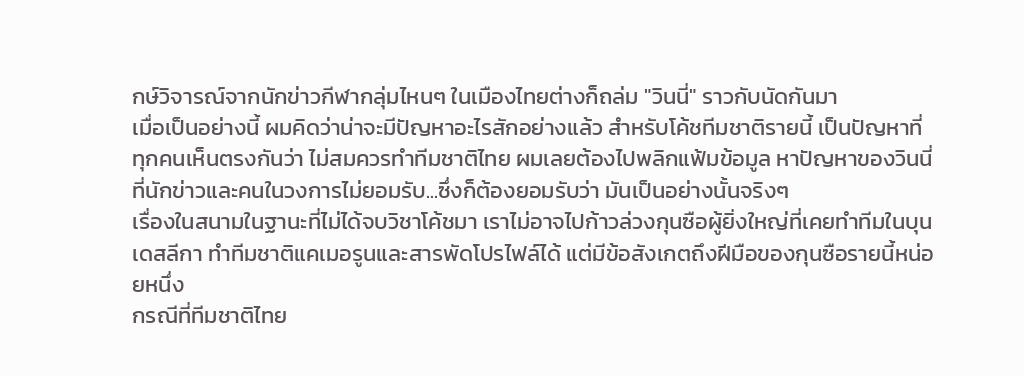กษ์วิจารณ์จากนักข่าวกีฬากลุ่มไหนๆ ในเมืองไทยต่างก็ถล่ม "วินนี่" ราวกับนัดกันมา
เมื่อเป็นอย่างนี้ ผมคิดว่าน่าจะมีปัญหาอะไรสักอย่างแล้ว สำหรับโค้ชทีมชาติรายนี้ เป็นปัญหาที่ทุกคนเห็นตรงกันว่า ไม่สมควรทำทีมชาติไทย ผมเลยต้องไปพลิกแฟ้มข้อมูล หาปัญหาของวินนี่ที่นักข่าวและคนในวงการไม่ยอมรับ...ซึ่งก็ต้องยอมรับว่า มันเป็นอย่างนั้นจริงๆ
เรื่องในสนามในฐานะที่ไม่ได้จบวิชาโค้ชมา เราไม่อาจไปก้าวล่วงกุนซือผู้ยิ่งใหญ่ที่เคยทำทีมในบุนเดสลีกา ทำทีมชาติแคเมอรูนและสารพัดโปรไฟล์ได้ แต่มีข้อสังเกตถึงฝีมือของกุนซือรายนี้หน่อยหนึ่ง
กรณีที่ทีมชาติไทย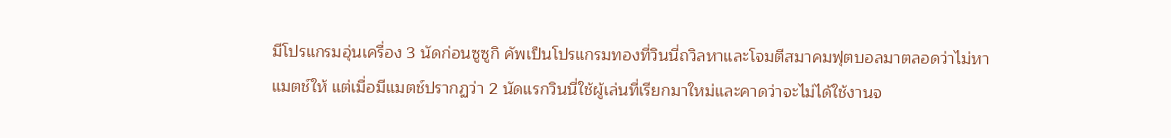มีโปรแกรมอุ่นเครื่อง 3 นัดก่อนซูซูกิ คัพเป็นโปรแกรมทองที่วินนี่ถวิลหาและโจมตีสมาคมฟุตบอลมาตลอดว่าไม่หาแมตช์ให้ แต่เมื่อมีแมตช์ปรากฏว่า 2 นัดแรกวินนี่ใช้ผู้เล่นที่เรียกมาใหม่และคาดว่าจะไม่ได้ใช้งานจ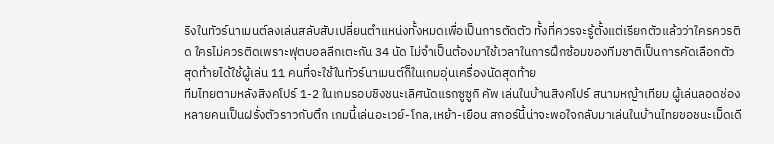ริงในทัวร์นาเมนต์ลงเล่นสลับสับเปลี่ยนตำแหน่งทั้งหมดเพื่อเป็นการตัดตัว ทั้งที่ควรจะรู้ตั้งแต่เรียกตัวแล้วว่าใครควรติด ใครไม่ควรติดเพราะฟุตบอลลีกเตะกัน 34 นัด ไม่จำเป็นต้องมาใช้เวลาในการฝึกซ้อมของทีมชาติเป็นการคัดเลือกตัว สุดท้ายได้ใช้ผู้เล่น 11 คนที่จะใช้ในทัวร์นาเมนต์ก็ในเกมอุ่นเครื่องนัดสุดท้าย
ทีมไทยตามหลังสิงคโปร์ 1-2 ในเกมรอบชิงชนะเลิศนัดแรกซูซูกิ คัพ เล่นในบ้านสิงคโปร์ สนามหญ้าเทียม ผู้เล่นลอดช่องหลายคนเป็นฝรั่งตัวราวกับตึก เกมนี้เล่นอะเวย์-โกล,เหย้า-เยือน สกอร์นี้น่าจะพอใจกลับมาเล่นในบ้านไทยขอชนะเม็ดเดี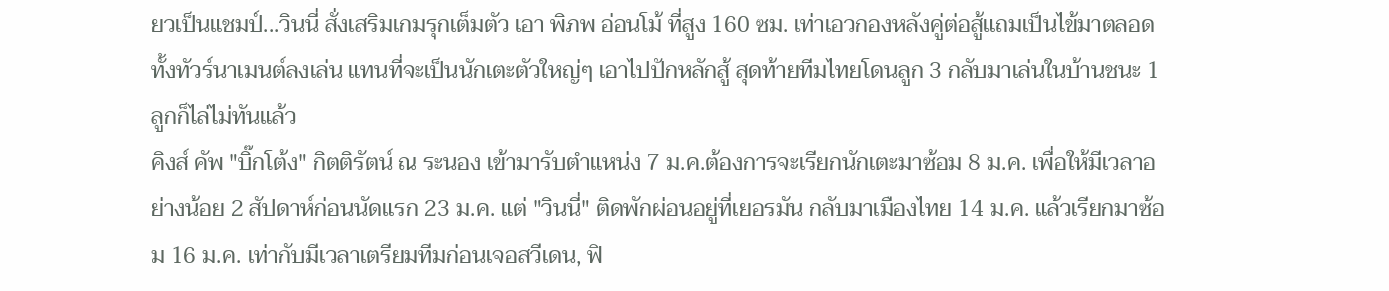ยวเป็นแชมป์...วินนี่ สั่งเสริมเกมรุกเต็มตัว เอา พิภพ อ่อนโม้ ที่สูง 160 ซม. เท่าเอวกองหลังคู่ต่อสู้แถมเป็นไข้มาตลอดทั้งทัวร์นาเมนต์ลงเล่น แทนที่จะเป็นนักเตะตัวใหญ่ๆ เอาไปปักหลักสู้ สุดท้ายทีมไทยโดนลูก 3 กลับมาเล่นในบ้านชนะ 1 ลูกก็ไล่ไม่ทันแล้ว
คิงส์ คัพ "บิ๊กโต้ง" กิตติรัตน์ ณ ระนอง เข้ามารับตำแหน่ง 7 ม.ค.ต้องการจะเรียกนักเตะมาซ้อม 8 ม.ค. เพื่อให้มีเวลาอย่างน้อย 2 สัปดาห์ก่อนนัดแรก 23 ม.ค. แต่ "วินนี่" ติดพักผ่อนอยู่ที่เยอรมัน กลับมาเมืองไทย 14 ม.ค. แล้วเรียกมาซ้อม 16 ม.ค. เท่ากับมีเวลาเตรียมทีมก่อนเจอสวีเดน, ฟิ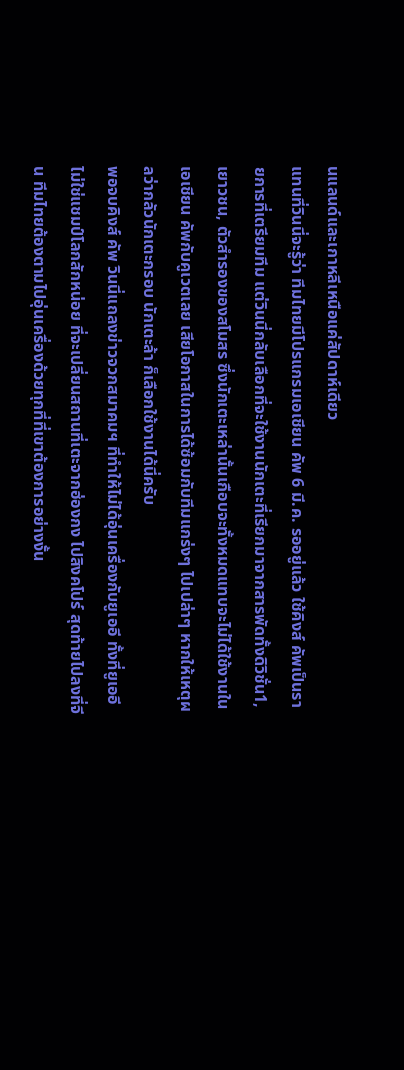นแลนด์และเกาหลีเหนือแค่สัปดาห์เดียว
แทนที่วินนี่จะรู้ว่า ทีมไทยมีโปรแกรมเอเชียน คัพ 6 มี.ค. รออยู่แล้ว ใช้คิงส์ คัพเป็นรายการที่เตรียมทีม แต่วินนี่กลับเลือกที่จะใช้งานนักเตะที่เรียกมาจากสารพัดทั้งดิวิชั่น1, เยาวชน, ตัวสำรองของสโมสร ซึ่งนักเตะเหล่านั้นเกือบจะทั้งหมดแทบจะไม่ได้ใช้งานในเอเชียน คัพกับคูเวตเลย เสียโอกาสในการได้ซ้อมกับทีมแกร่งๆ ไปเปล่าๆ หากให้เหตุผลว่ากลัวนักเตะกรอบ นักเตะล้า ก็เลือกใช้งานได้นี่ครับ
พอจบคิงส์ คัพ วินนี่แถลงข่าวจวกสมาคมฯ ที่ทำให้ไม่ได้อุ่นเครื่องกับยูเออี ทั้งที่ยูเออีไม่ใช่แชมป์โลกสักหน่อย ที่จะเปลี่ยนสถานที่เตะจากฮ่องกง ไปสิงคโปร์ สุดท้ายไปลงที่จีน ทีมไทยต้องตามไปอุ่นเครื่องด้วยทุกที่ที่เขาต้องการอย่างงั้น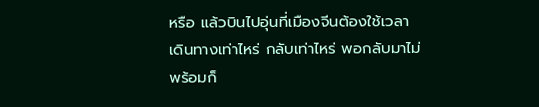หรือ แล้วบินไปอุ่นที่เมืองจีนต้องใช้เวลาเดินทางเท่าไหร่ กลับเท่าไหร่ พอกลับมาไม่พร้อมก็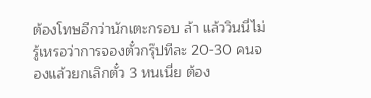ต้องโทษอีกว่านักเตะกรอบ ล้า แล้ววินนี่ไม่รู้เหรอว่าการจองตั๋วกรุ๊ปทีละ 20-30 คนจองแล้วยกเลิกตั๋ว 3 หนเนี่ย ต้อง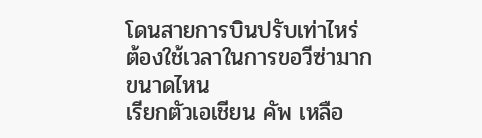โดนสายการบินปรับเท่าไหร่ ต้องใช้เวลาในการขอวีซ่ามากขนาดไหน
เรียกตัวเอเชียน คัพ เหลือ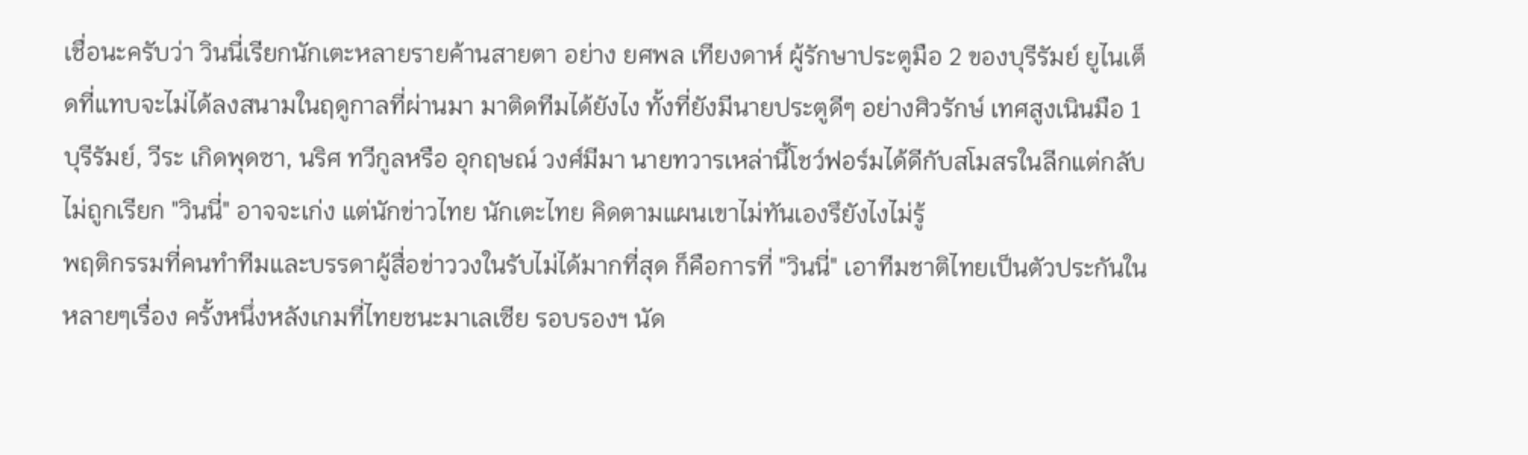เชื่อนะครับว่า วินนี่เรียกนักเตะหลายรายค้านสายตา อย่าง ยศพล เทียงดาห์ ผู้รักษาประตูมือ 2 ของบุรีรัมย์ ยูไนเต็ดที่แทบจะไม่ได้ลงสนามในฤดูกาลที่ผ่านมา มาติดทีมได้ยังไง ทั้งที่ยังมีนายประตูดีๆ อย่างศิวรักษ์ เทศสูงเนินมือ 1 บุรีรัมย์, วีระ เกิดพุดซา, นริศ ทวีกูลหรือ อุกฤษณ์ วงศ์มีมา นายทวารเหล่านี้โชว์ฟอร์มได้ดีกับสโมสรในลีกแต่กลับไม่ถูกเรียก "วินนี่" อาจจะเก่ง แต่นักข่าวไทย นักเตะไทย คิดตามแผนเขาไม่ทันเองรึยังไงไม่รู้
พฤติกรรมที่คนทำทีมและบรรดาผู้สื่อข่าววงในรับไม่ได้มากที่สุด ก็คือการที่ "วินนี่" เอาทีมชาติไทยเป็นตัวประกันในหลายๆเรื่อง ครั้งหนึ่งหลังเกมที่ไทยชนะมาเลเซีย รอบรองฯ นัด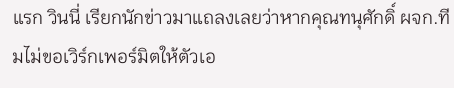แรก วินนี่ เรียกนักข่าวมาแถลงเลยว่าหากคุณทนุศักดิ์ ผจก.ทีมไม่ขอเวิร์กเพอร์มิตให้ตัวเอ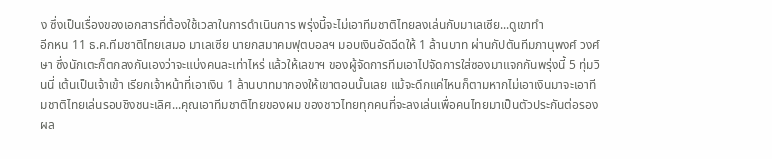ง ซึ่งเป็นเรื่องของเอกสารที่ต้องใช้เวลาในการดำเนินการ พรุ่งนี้จะไม่เอาทีมชาติไทยลงเล่นกับมาเลเซีย...ดูเขาทำ
อีกหน 11 ธ.ค.ทีมชาติไทยเสมอ มาเลเซีย นายกสมาคมฟุตบอลฯ มอบเงินอัดฉีดให้ 1 ล้านบาท ผ่านกัปตันทีมภานุพงศ์ วงศ์ษา ซึ่งนักเตะก็ตกลงกันเองว่าจะแบ่งคนละเท่าไหร่ แล้วให้เลขาฯ ของผู้จัดการทีมเอาไปจัดการใส่ซองมาแจกกันพรุ่งนี้ 5 ทุ่มวินนี่ เต้นเป็นเจ้าเข้า เรียกเจ้าหน้าที่เอาเงิน 1 ล้านบาทมากองให้เขาตอนนั้นเลย แม้จะดึกแค่ไหนก็ตามหากไม่เอาเงินมาจะเอาทีมชาติไทยเล่นรอบชิงชนะเลิศ...คุณเอาทีมชาติไทยของผม ของชาวไทยทุกคนที่จะลงเล่นเพื่อคนไทยมาเป็นตัวประกันต่อรองผล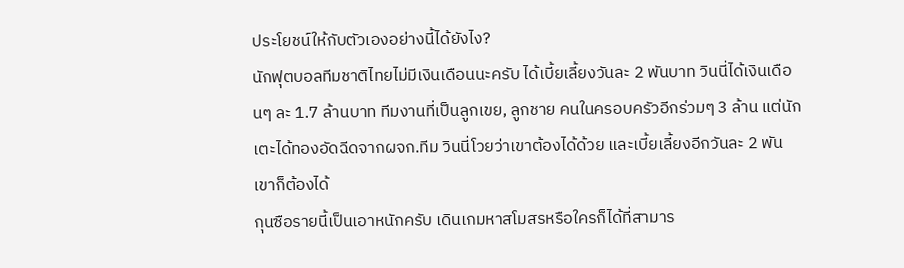ประโยชน์ให้กับตัวเองอย่างนี้ได้ยังไง?
นักฟุตบอลทีมชาติไทยไม่มีเงินเดือนนะครับ ได้เบี้ยเลี้ยงวันละ 2 พันบาท วินนี่ได้เงินเดือนๆ ละ 1.7 ล้านบาท ทีมงานที่เป็นลูกเขย, ลูกชาย คนในครอบครัวอีกร่วมๆ 3 ล้าน แต่นักเตะได้ทองอัดฉีดจากผจก.ทีม วินนี่โวยว่าเขาต้องได้ด้วย และเบี้ยเลี้ยงอีกวันละ 2 พันเขาก็ต้องได้
กุนซือรายนี้เป็นเอาหนักครับ เดินเกมหาสโมสรหรือใครก็ได้ที่สามาร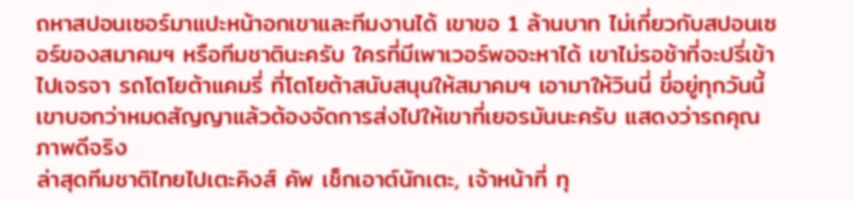ถหาสปอนเซอร์มาแปะหน้าอกเขาและทีมงานได้ เขาขอ 1 ล้านบาท ไม่เกี่ยวกับสปอนเซอร์ของสมาคมฯ หรือทีมชาตินะครับ ใครที่มีเพาเวอร์พอจะหาได้ เขาไม่รอช้าที่จะปรี่เข้าไปเจรจา รถโตโยต้าแคมรี่ ที่โตโยต้าสนับสนุนให้สมาคมฯ เอามาให้วินนี่ ขี่อยู่ทุกวันนี้ เขาบอกว่าหมดสัญญาแล้วต้องจัดการส่งไปให้เขาที่เยอรมันนะครับ แสดงว่ารถคุณภาพดีจริง
ล่าสุดทีมชาติไทยไปเตะคิงส์ คัพ เช็กเอาต์นักเตะ, เจ้าหน้าที่ ทุ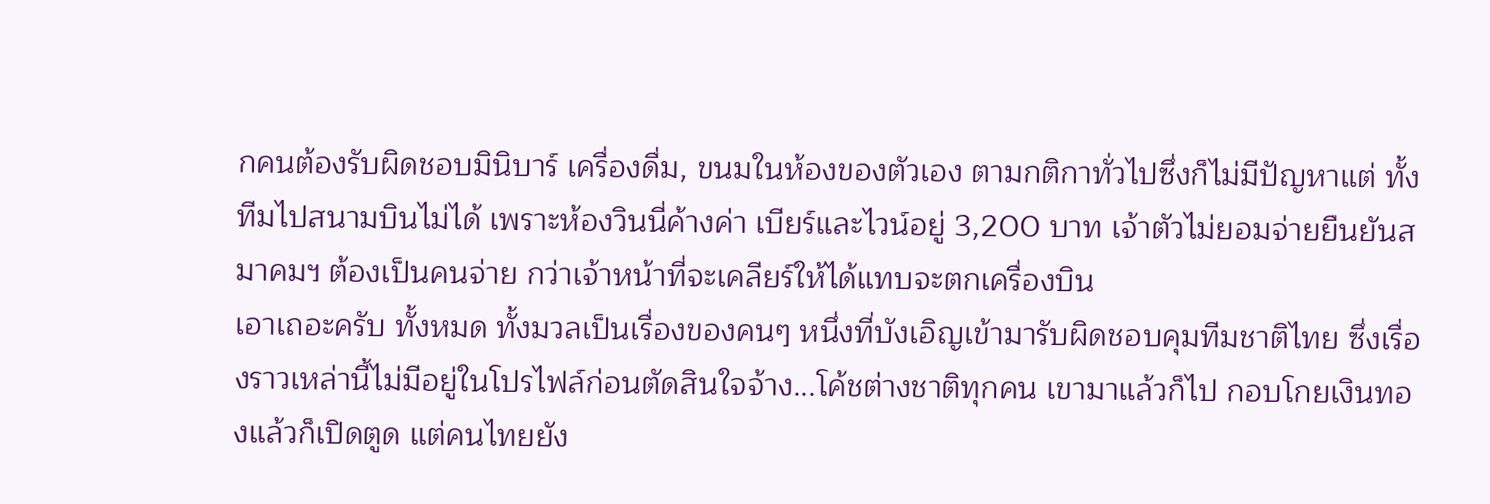กคนต้องรับผิดชอบมินิบาร์ เครื่องดื่ม, ขนมในห้องของตัวเอง ตามกติกาทั่วไปซึ่งก็ไม่มีปัญหาแต่ ทั้งทีมไปสนามบินไม่ได้ เพราะห้องวินนี่ค้างค่า เบียร์และไวน์อยู่ 3,200 บาท เจ้าตัวไม่ยอมจ่ายยืนยันสมาคมฯ ต้องเป็นคนจ่าย กว่าเจ้าหน้าที่จะเคลียร์ให้ได้แทบจะตกเครื่องบิน
เอาเถอะครับ ทั้งหมด ทั้งมวลเป็นเรื่องของคนๆ หนึ่งที่บังเอิญเข้ามารับผิดชอบคุมทีมชาติไทย ซึ่งเรื่องราวเหล่านี้ไม่มีอยู่ในโปรไฟล์ก่อนตัดสินใจจ้าง...โค้ชต่างชาติทุกคน เขามาแล้วก็ไป กอบโกยเงินทองแล้วก็เปิดตูด แต่คนไทยยัง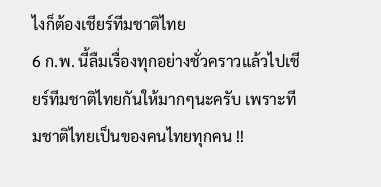ไงก็ต้องเชียร์ทีมชาติไทย
6 ก.พ. นี้ลืมเรื่องทุกอย่างชั่วคราวแล้วไปเชียร์ทีมชาติไทยกันให้มากๆนะครับ เพราะทีมชาติไทยเป็นของคนไทยทุกคน !!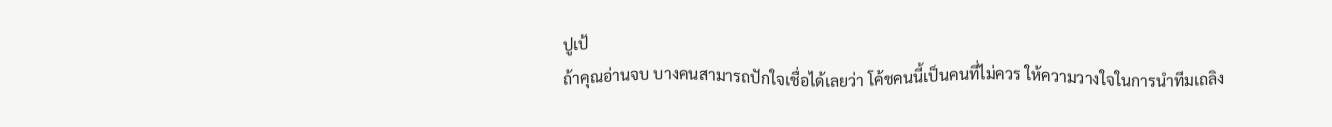ปูเป้
ถ้าคุณอ่านจบ บางคนสามารถปักใจเชื่อได้เลยว่า โค้ชคนนี้เป็นคนที่ไม่ควร ให้ความวางใจในการนำทีมเถลิง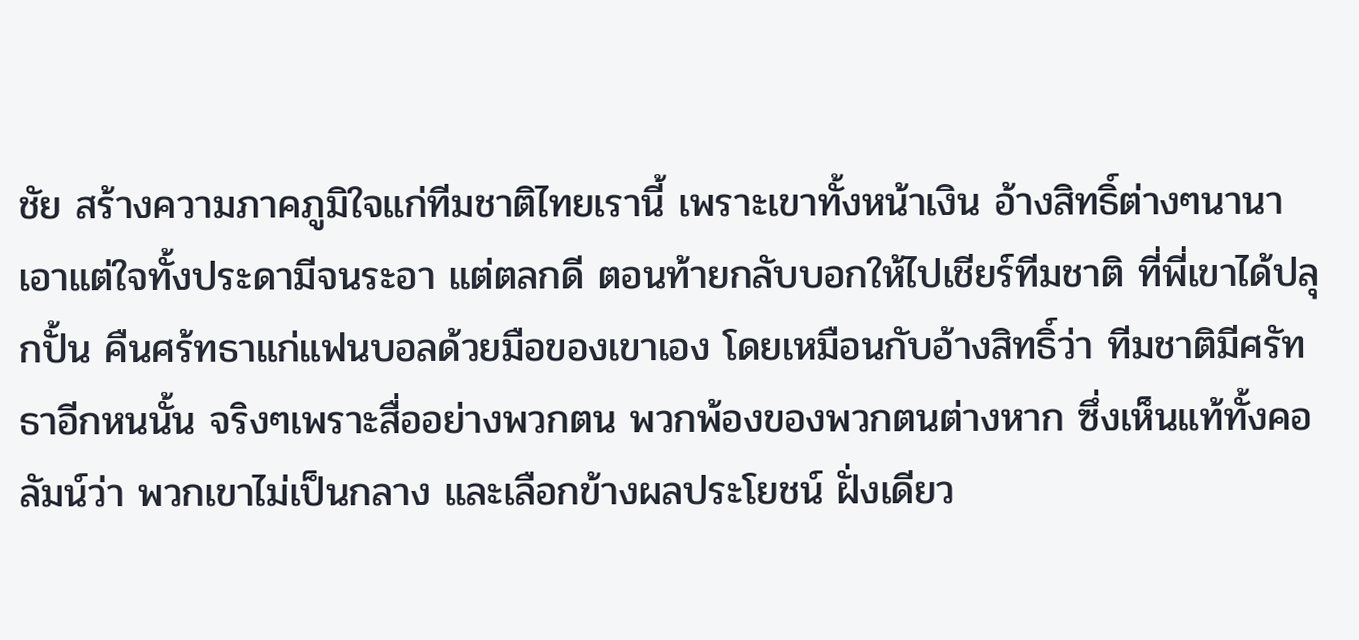ชัย สร้างความภาคภูมิใจแก่ทีมชาติไทยเรานี้ เพราะเขาทั้งหน้าเงิน อ้างสิทธิ์ต่างๆนานา เอาแต่ใจทั้งประดามีจนระอา แต่ตลกดี ตอนท้ายกลับบอกให้ไปเชียร์ทีมชาติ ที่พี่เขาได้ปลุกปั้น คืนศร้ทธาแก่แฟนบอลด้วยมือของเขาเอง โดยเหมือนกับอ้างสิทธิ์ว่า ทีมชาติมีศรัทธาอีกหนนั้น จริงๆเพราะสื่ออย่างพวกตน พวกพ้องของพวกตนต่างหาก ซึ่งเห็นแท้ทั้งคอลัมน์ว่า พวกเขาไม่เป็นกลาง และเลือกข้างผลประโยชน์ ฝั่งเดียว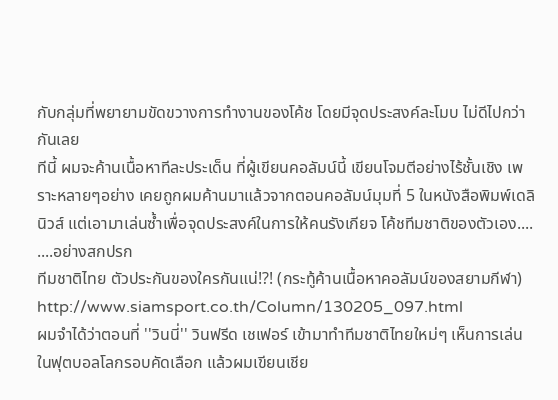กับกลุ่มที่พยายามขัดขวางการทำงานของโค้ช โดยมีจุดประสงค์ละโมบ ไม่ดีไปกว่ากันเลย
ทีนี้ ผมจะค้านเนื้อหาทีละประเด็น ที่ผู้เขียนคอลัมน์นี้ เขียนโจมตีอย่างไร้ชั้นเชิง เพราะหลายๆอย่าง เคยถูกผมค้านมาแล้วจากตอนคอลัมน์มุมที่ 5 ในหนังสือพิมพ์เดลินิวส์ แต่เอามาเล่นซ้ำเพื่อจุดประสงค์ในการให้คนรังเกียจ โค้ชทีมชาติของตัวเอง....
....อย่างสกปรก
ทีมชาติไทย ตัวประกันของใครกันแน่!?! (กระทู้ค้านเนื้อหาคอลัมน์ของสยามกีฬา)
http://www.siamsport.co.th/Column/130205_097.html
ผมจำได้ว่าตอนที่ ''วินนี่'' วินฟรีด เชเฟอร์ เข้ามาทำทีมชาติไทยใหม่ๆ เห็นการเล่นในฟุตบอลโลกรอบคัดเลือก แล้วผมเขียนเชีย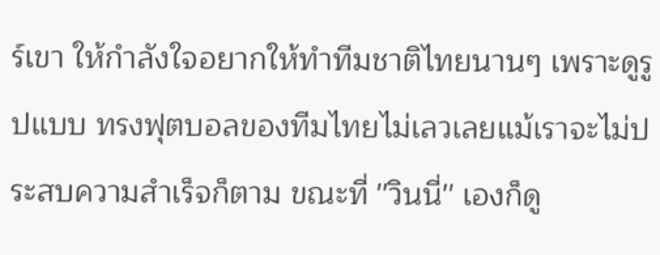ร์เขา ให้กำลังใจอยากให้ทำทีมชาติไทยนานๆ เพราะดูรูปแบบ ทรงฟุตบอลของทีมไทยไม่เลวเลยแม้เราจะไม่ประสบความสำเร็จก็ตาม ขณะที่ ''วินนี่'' เองก็ดู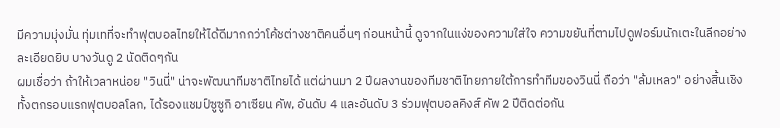มีความมุ่งมั่น ทุ่มเทที่จะทำฟุตบอลไทยให้ได้ดีมากกว่าโค้ชต่างชาติคนอื่นๆ ก่อนหน้านี้ ดูจากในแง่ของความใส่ใจ ความขยันที่ตามไปดูฟอร์มนักเตะในลีกอย่างละเอียดยิบ บางวันดู 2 นัดติดๆกัน
ผมเชื่อว่า ถ้าให้เวลาหน่อย "วินนี่" น่าจะพัฒนาทีมชาติไทยได้ แต่ผ่านมา 2 ปีผลงานของทีมชาติไทยภายใต้การทำทีมของวินนี่ ถือว่า "ล้มเหลว" อย่างสิ้นเชิง ทั้งตกรอบแรกฟุตบอลโลก, ได้รองแชมป์ซูซูกิ อาเซียน คัพ, อันดับ 4 และอันดับ 3 ร่วมฟุตบอลคิงส์ คัพ 2 ปีติดต่อกัน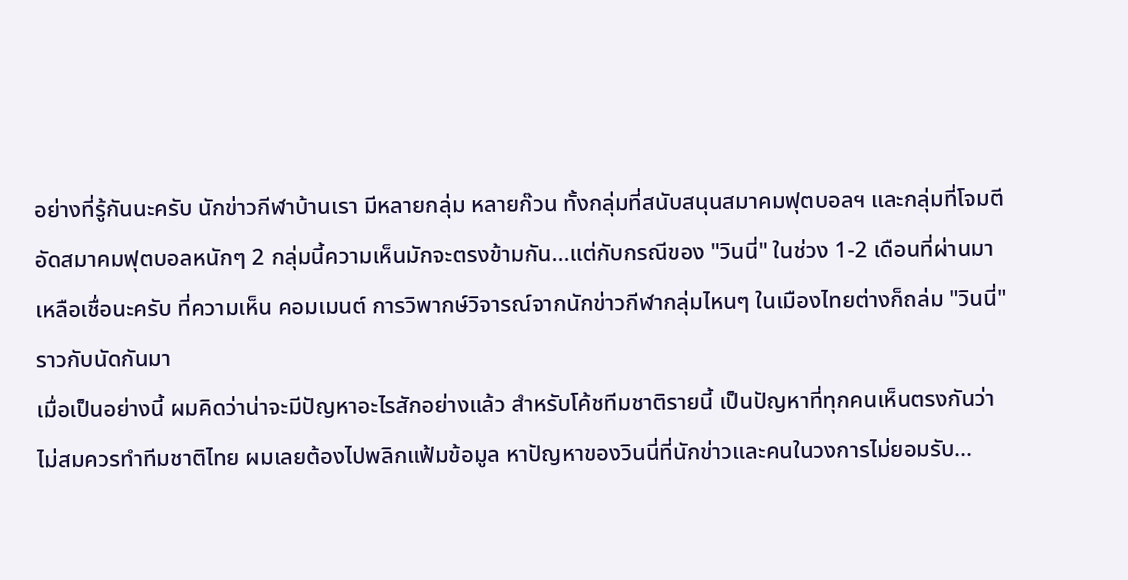อย่างที่รู้กันนะครับ นักข่าวกีฬาบ้านเรา มีหลายกลุ่ม หลายก๊วน ทั้งกลุ่มที่สนับสนุนสมาคมฟุตบอลฯ และกลุ่มที่โจมตี อัดสมาคมฟุตบอลหนักๆ 2 กลุ่มนี้ความเห็นมักจะตรงข้ามกัน...แต่กับกรณีของ "วินนี่" ในช่วง 1-2 เดือนที่ผ่านมา เหลือเชื่อนะครับ ที่ความเห็น คอมเมนต์ การวิพากษ์วิจารณ์จากนักข่าวกีฬากลุ่มไหนๆ ในเมืองไทยต่างก็ถล่ม "วินนี่" ราวกับนัดกันมา
เมื่อเป็นอย่างนี้ ผมคิดว่าน่าจะมีปัญหาอะไรสักอย่างแล้ว สำหรับโค้ชทีมชาติรายนี้ เป็นปัญหาที่ทุกคนเห็นตรงกันว่า ไม่สมควรทำทีมชาติไทย ผมเลยต้องไปพลิกแฟ้มข้อมูล หาปัญหาของวินนี่ที่นักข่าวและคนในวงการไม่ยอมรับ...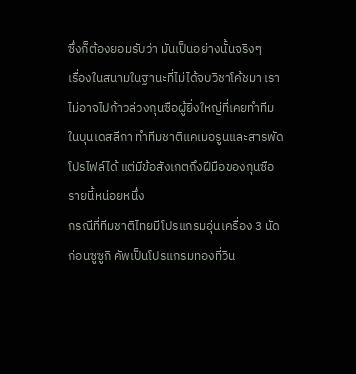ซึ่งก็ต้องยอมรับว่า มันเป็นอย่างนั้นจริงๆ
เรื่องในสนามในฐานะที่ไม่ได้จบวิชาโค้ชมา เราไม่อาจไปก้าวล่วงกุนซือผู้ยิ่งใหญ่ที่เคยทำทีมในบุนเดสลีกา ทำทีมชาติแคเมอรูนและสารพัดโปรไฟล์ได้ แต่มีข้อสังเกตถึงฝีมือของกุนซือรายนี้หน่อยหนึ่ง
กรณีที่ทีมชาติไทยมีโปรแกรมอุ่นเครื่อง 3 นัดก่อนซูซูกิ คัพเป็นโปรแกรมทองที่วิน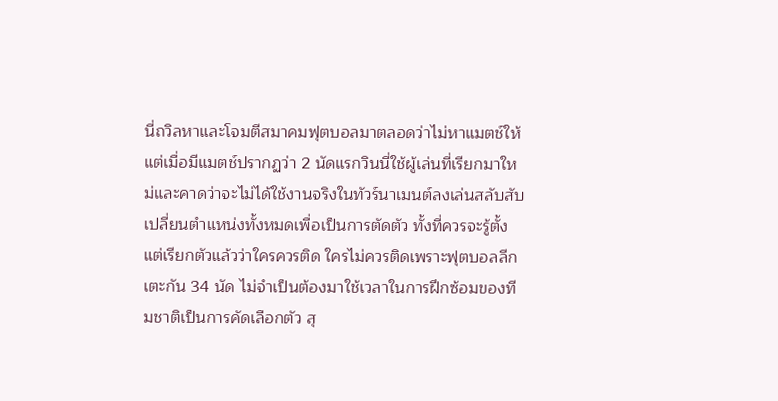นี่ถวิลหาและโจมตีสมาคมฟุตบอลมาตลอดว่าไม่หาแมตช์ให้ แต่เมื่อมีแมตช์ปรากฏว่า 2 นัดแรกวินนี่ใช้ผู้เล่นที่เรียกมาใหม่และคาดว่าจะไม่ได้ใช้งานจริงในทัวร์นาเมนต์ลงเล่นสลับสับเปลี่ยนตำแหน่งทั้งหมดเพื่อเป็นการตัดตัว ทั้งที่ควรจะรู้ตั้งแต่เรียกตัวแล้วว่าใครควรติด ใครไม่ควรติดเพราะฟุตบอลลีกเตะกัน 34 นัด ไม่จำเป็นต้องมาใช้เวลาในการฝึกซ้อมของทีมชาติเป็นการคัดเลือกตัว สุ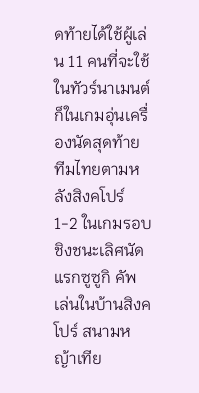ดท้ายได้ใช้ผู้เล่น 11 คนที่จะใช้ในทัวร์นาเมนต์ก็ในเกมอุ่นเครื่องนัดสุดท้าย
ทีมไทยตามหลังสิงคโปร์ 1-2 ในเกมรอบชิงชนะเลิศนัดแรกซูซูกิ คัพ เล่นในบ้านสิงคโปร์ สนามหญ้าเทีย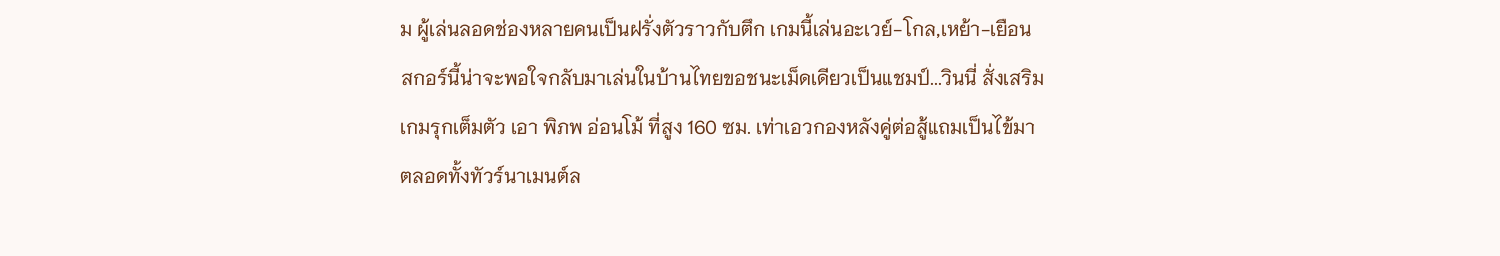ม ผู้เล่นลอดช่องหลายคนเป็นฝรั่งตัวราวกับตึก เกมนี้เล่นอะเวย์-โกล,เหย้า-เยือน สกอร์นี้น่าจะพอใจกลับมาเล่นในบ้านไทยขอชนะเม็ดเดียวเป็นแชมป์...วินนี่ สั่งเสริมเกมรุกเต็มตัว เอา พิภพ อ่อนโม้ ที่สูง 160 ซม. เท่าเอวกองหลังคู่ต่อสู้แถมเป็นไข้มาตลอดทั้งทัวร์นาเมนต์ล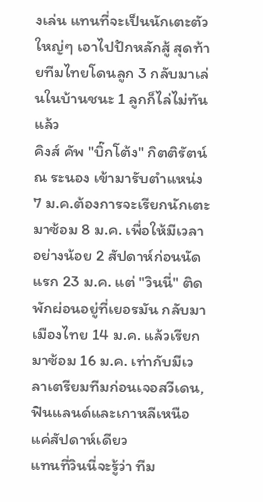งเล่น แทนที่จะเป็นนักเตะตัวใหญ่ๆ เอาไปปักหลักสู้ สุดท้ายทีมไทยโดนลูก 3 กลับมาเล่นในบ้านชนะ 1 ลูกก็ไล่ไม่ทันแล้ว
คิงส์ คัพ "บิ๊กโต้ง" กิตติรัตน์ ณ ระนอง เข้ามารับตำแหน่ง 7 ม.ค.ต้องการจะเรียกนักเตะมาซ้อม 8 ม.ค. เพื่อให้มีเวลาอย่างน้อย 2 สัปดาห์ก่อนนัดแรก 23 ม.ค. แต่ "วินนี่" ติดพักผ่อนอยู่ที่เยอรมัน กลับมาเมืองไทย 14 ม.ค. แล้วเรียกมาซ้อม 16 ม.ค. เท่ากับมีเวลาเตรียมทีมก่อนเจอสวีเดน, ฟินแลนด์และเกาหลีเหนือแค่สัปดาห์เดียว
แทนที่วินนี่จะรู้ว่า ทีม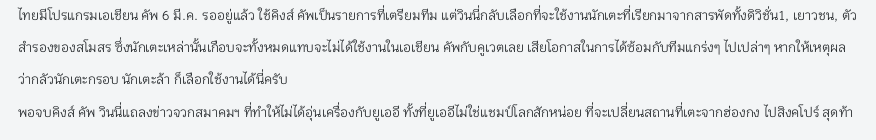ไทยมีโปรแกรมเอเชียน คัพ 6 มี.ค. รออยู่แล้ว ใช้คิงส์ คัพเป็นรายการที่เตรียมทีม แต่วินนี่กลับเลือกที่จะใช้งานนักเตะที่เรียกมาจากสารพัดทั้งดิวิชั่น1, เยาวชน, ตัวสำรองของสโมสร ซึ่งนักเตะเหล่านั้นเกือบจะทั้งหมดแทบจะไม่ได้ใช้งานในเอเชียน คัพกับคูเวตเลย เสียโอกาสในการได้ซ้อมกับทีมแกร่งๆ ไปเปล่าๆ หากให้เหตุผลว่ากลัวนักเตะกรอบ นักเตะล้า ก็เลือกใช้งานได้นี่ครับ
พอจบคิงส์ คัพ วินนี่แถลงข่าวจวกสมาคมฯ ที่ทำให้ไม่ได้อุ่นเครื่องกับยูเออี ทั้งที่ยูเออีไม่ใช่แชมป์โลกสักหน่อย ที่จะเปลี่ยนสถานที่เตะจากฮ่องกง ไปสิงคโปร์ สุดท้า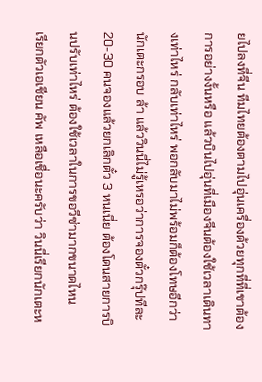ยไปลงที่จีน ทีมไทยต้องตามไปอุ่นเครื่องด้วยทุกที่ที่เขาต้องการอย่างงั้นหรือ แล้วบินไปอุ่นที่เมืองจีนต้องใช้เวลาเดินทางเท่าไหร่ กลับเท่าไหร่ พอกลับมาไม่พร้อมก็ต้องโทษอีกว่านักเตะกรอบ ล้า แล้ววินนี่ไม่รู้เหรอว่าการจองตั๋วกรุ๊ปทีละ 20-30 คนจองแล้วยกเลิกตั๋ว 3 หนเนี่ย ต้องโดนสายการบินปรับเท่าไหร่ ต้องใช้เวลาในการขอวีซ่ามากขนาดไหน
เรียกตัวเอเชียน คัพ เหลือเชื่อนะครับว่า วินนี่เรียกนักเตะห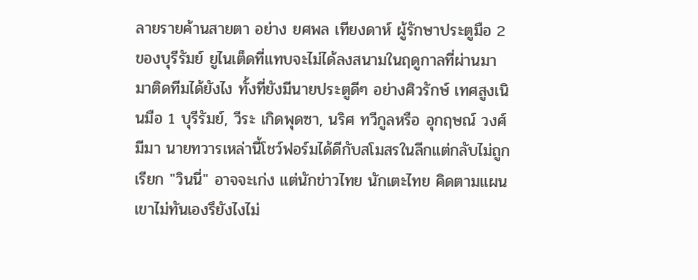ลายรายค้านสายตา อย่าง ยศพล เทียงดาห์ ผู้รักษาประตูมือ 2 ของบุรีรัมย์ ยูไนเต็ดที่แทบจะไม่ได้ลงสนามในฤดูกาลที่ผ่านมา มาติดทีมได้ยังไง ทั้งที่ยังมีนายประตูดีๆ อย่างศิวรักษ์ เทศสูงเนินมือ 1 บุรีรัมย์, วีระ เกิดพุดซา, นริศ ทวีกูลหรือ อุกฤษณ์ วงศ์มีมา นายทวารเหล่านี้โชว์ฟอร์มได้ดีกับสโมสรในลีกแต่กลับไม่ถูกเรียก "วินนี่" อาจจะเก่ง แต่นักข่าวไทย นักเตะไทย คิดตามแผนเขาไม่ทันเองรึยังไงไม่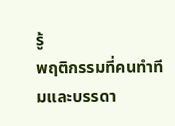รู้
พฤติกรรมที่คนทำทีมและบรรดา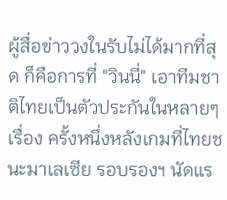ผู้สื่อข่าววงในรับไม่ได้มากที่สุด ก็คือการที่ "วินนี่" เอาทีมชาติไทยเป็นตัวประกันในหลายๆเรื่อง ครั้งหนึ่งหลังเกมที่ไทยชนะมาเลเซีย รอบรองฯ นัดแร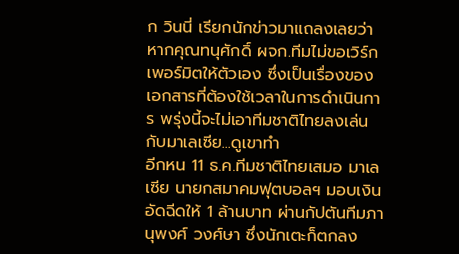ก วินนี่ เรียกนักข่าวมาแถลงเลยว่าหากคุณทนุศักดิ์ ผจก.ทีมไม่ขอเวิร์กเพอร์มิตให้ตัวเอง ซึ่งเป็นเรื่องของเอกสารที่ต้องใช้เวลาในการดำเนินการ พรุ่งนี้จะไม่เอาทีมชาติไทยลงเล่นกับมาเลเซีย...ดูเขาทำ
อีกหน 11 ธ.ค.ทีมชาติไทยเสมอ มาเลเซีย นายกสมาคมฟุตบอลฯ มอบเงินอัดฉีดให้ 1 ล้านบาท ผ่านกัปตันทีมภานุพงศ์ วงศ์ษา ซึ่งนักเตะก็ตกลง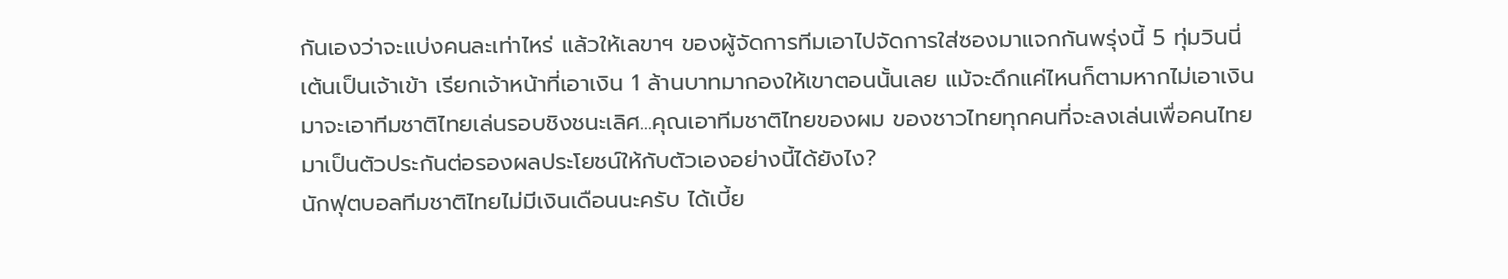กันเองว่าจะแบ่งคนละเท่าไหร่ แล้วให้เลขาฯ ของผู้จัดการทีมเอาไปจัดการใส่ซองมาแจกกันพรุ่งนี้ 5 ทุ่มวินนี่ เต้นเป็นเจ้าเข้า เรียกเจ้าหน้าที่เอาเงิน 1 ล้านบาทมากองให้เขาตอนนั้นเลย แม้จะดึกแค่ไหนก็ตามหากไม่เอาเงินมาจะเอาทีมชาติไทยเล่นรอบชิงชนะเลิศ...คุณเอาทีมชาติไทยของผม ของชาวไทยทุกคนที่จะลงเล่นเพื่อคนไทยมาเป็นตัวประกันต่อรองผลประโยชน์ให้กับตัวเองอย่างนี้ได้ยังไง?
นักฟุตบอลทีมชาติไทยไม่มีเงินเดือนนะครับ ได้เบี้ย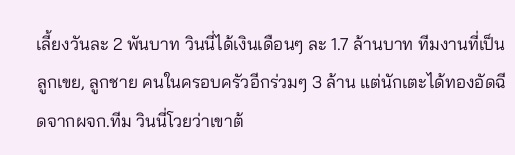เลี้ยงวันละ 2 พันบาท วินนี่ได้เงินเดือนๆ ละ 1.7 ล้านบาท ทีมงานที่เป็นลูกเขย, ลูกชาย คนในครอบครัวอีกร่วมๆ 3 ล้าน แต่นักเตะได้ทองอัดฉีดจากผจก.ทีม วินนี่โวยว่าเขาต้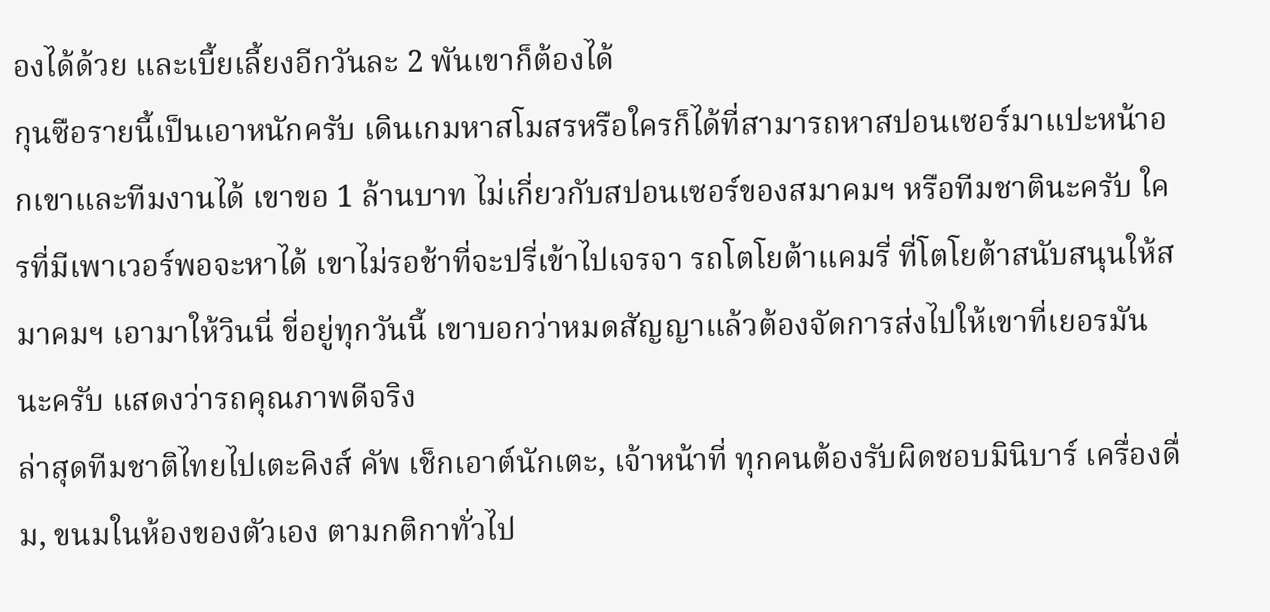องได้ด้วย และเบี้ยเลี้ยงอีกวันละ 2 พันเขาก็ต้องได้
กุนซือรายนี้เป็นเอาหนักครับ เดินเกมหาสโมสรหรือใครก็ได้ที่สามารถหาสปอนเซอร์มาแปะหน้าอกเขาและทีมงานได้ เขาขอ 1 ล้านบาท ไม่เกี่ยวกับสปอนเซอร์ของสมาคมฯ หรือทีมชาตินะครับ ใครที่มีเพาเวอร์พอจะหาได้ เขาไม่รอช้าที่จะปรี่เข้าไปเจรจา รถโตโยต้าแคมรี่ ที่โตโยต้าสนับสนุนให้สมาคมฯ เอามาให้วินนี่ ขี่อยู่ทุกวันนี้ เขาบอกว่าหมดสัญญาแล้วต้องจัดการส่งไปให้เขาที่เยอรมันนะครับ แสดงว่ารถคุณภาพดีจริง
ล่าสุดทีมชาติไทยไปเตะคิงส์ คัพ เช็กเอาต์นักเตะ, เจ้าหน้าที่ ทุกคนต้องรับผิดชอบมินิบาร์ เครื่องดื่ม, ขนมในห้องของตัวเอง ตามกติกาทั่วไป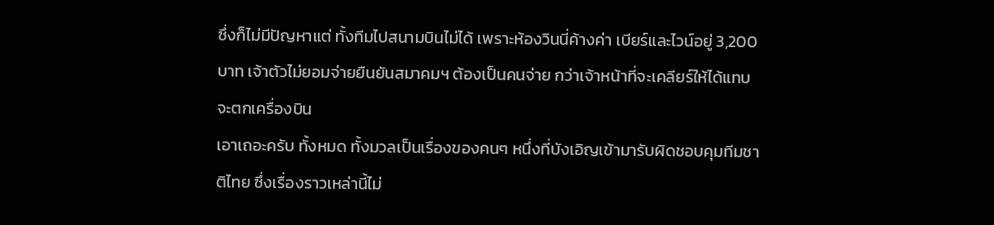ซึ่งก็ไม่มีปัญหาแต่ ทั้งทีมไปสนามบินไม่ได้ เพราะห้องวินนี่ค้างค่า เบียร์และไวน์อยู่ 3,200 บาท เจ้าตัวไม่ยอมจ่ายยืนยันสมาคมฯ ต้องเป็นคนจ่าย กว่าเจ้าหน้าที่จะเคลียร์ให้ได้แทบจะตกเครื่องบิน
เอาเถอะครับ ทั้งหมด ทั้งมวลเป็นเรื่องของคนๆ หนึ่งที่บังเอิญเข้ามารับผิดชอบคุมทีมชาติไทย ซึ่งเรื่องราวเหล่านี้ไม่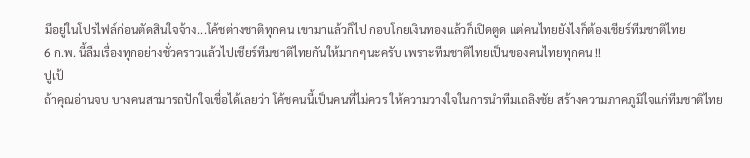มีอยู่ในโปรไฟล์ก่อนตัดสินใจจ้าง...โค้ชต่างชาติทุกคน เขามาแล้วก็ไป กอบโกยเงินทองแล้วก็เปิดตูด แต่คนไทยยังไงก็ต้องเชียร์ทีมชาติไทย
6 ก.พ. นี้ลืมเรื่องทุกอย่างชั่วคราวแล้วไปเชียร์ทีมชาติไทยกันให้มากๆนะครับ เพราะทีมชาติไทยเป็นของคนไทยทุกคน !!
ปูเป้
ถ้าคุณอ่านจบ บางคนสามารถปักใจเชื่อได้เลยว่า โค้ชคนนี้เป็นคนที่ไม่ควร ให้ความวางใจในการนำทีมเถลิงชัย สร้างความภาคภูมิใจแก่ทีมชาติไทย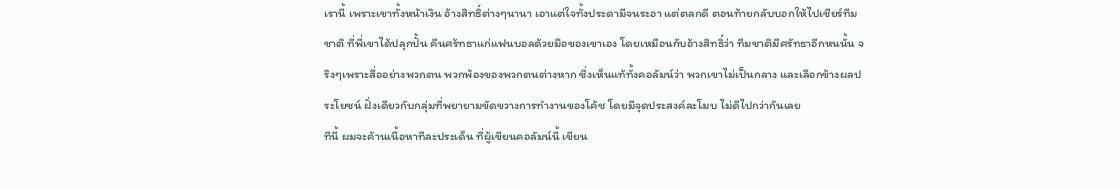เรานี้ เพราะเขาทั้งหน้าเงิน อ้างสิทธิ์ต่างๆนานา เอาแต่ใจทั้งประดามีจนระอา แต่ตลกดี ตอนท้ายกลับบอกให้ไปเชียร์ทีมชาติ ที่พี่เขาได้ปลุกปั้น คืนศร้ทธาแก่แฟนบอลด้วยมือของเขาเอง โดยเหมือนกับอ้างสิทธิ์ว่า ทีมชาติมีศรัทธาอีกหนนั้น จริงๆเพราะสื่ออย่างพวกตน พวกพ้องของพวกตนต่างหาก ซึ่งเห็นแท้ทั้งคอลัมน์ว่า พวกเขาไม่เป็นกลาง และเลือกข้างผลประโยชน์ ฝั่งเดียวกับกลุ่มที่พยายามขัดขวางการทำงานของโค้ช โดยมีจุดประสงค์ละโมบ ไม่ดีไปกว่ากันเลย
ทีนี้ ผมจะค้านเนื้อหาทีละประเด็น ที่ผู้เขียนคอลัมน์นี้ เขียน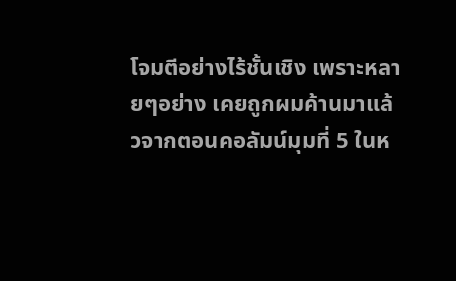โจมตีอย่างไร้ชั้นเชิง เพราะหลายๆอย่าง เคยถูกผมค้านมาแล้วจากตอนคอลัมน์มุมที่ 5 ในห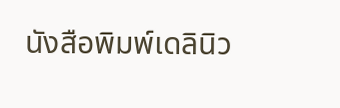นังสือพิมพ์เดลินิว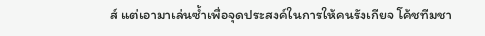ส์ แต่เอามาเล่นซ้ำเพื่อจุดประสงค์ในการให้คนรังเกียจ โค้ชทีมชา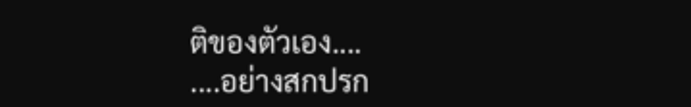ติของตัวเอง....
....อย่างสกปรก